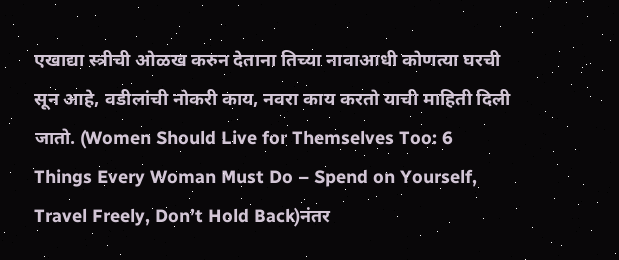एखाद्या स्त्रीची ओळख करुन देताना तिच्या नावाआधी कोणत्या घरची सून आहे, वडीलांची नोकरी काय, नवरा काय करतो याची माहिती दिली जातो. (Women Should Live for Themselves Too: 6 Things Every Woman Must Do – Spend on Yourself, Travel Freely, Don’t Hold Back)नंतर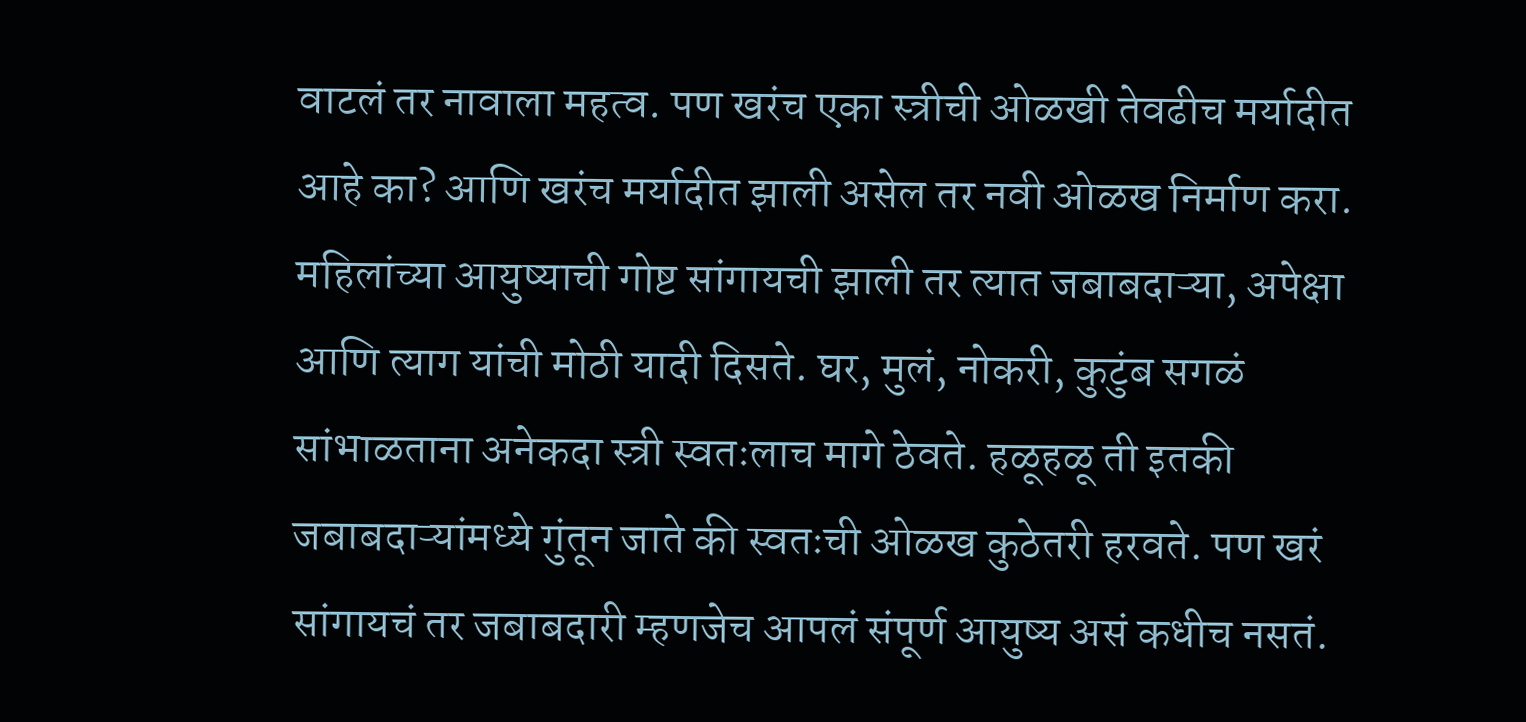वाटलं तर नावाला महत्व. पण खरंच एका स्त्रीची ओळखी तेवढीच मर्यादीत आहे का? आणि खरंच मर्यादीत झाली असेल तर नवी ओळख निर्माण करा.
महिलांच्या आयुष्याची गोष्ट सांगायची झाली तर त्यात जबाबदाऱ्या, अपेक्षा आणि त्याग यांची मोठी यादी दिसते. घर, मुलं, नोकरी, कुटुंब सगळं सांभाळताना अनेकदा स्त्री स्वतःलाच मागे ठेवते. हळूहळू ती इतकी जबाबदाऱ्यांमध्ये गुंतून जाते की स्वतःची ओळख कुठेतरी हरवते. पण खरं सांगायचं तर जबाबदारी म्हणजेच आपलं संपूर्ण आयुष्य असं कधीच नसतं.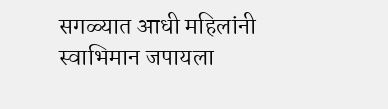सगळ्यात आधी महिलांनी स्वाभिमान जपायला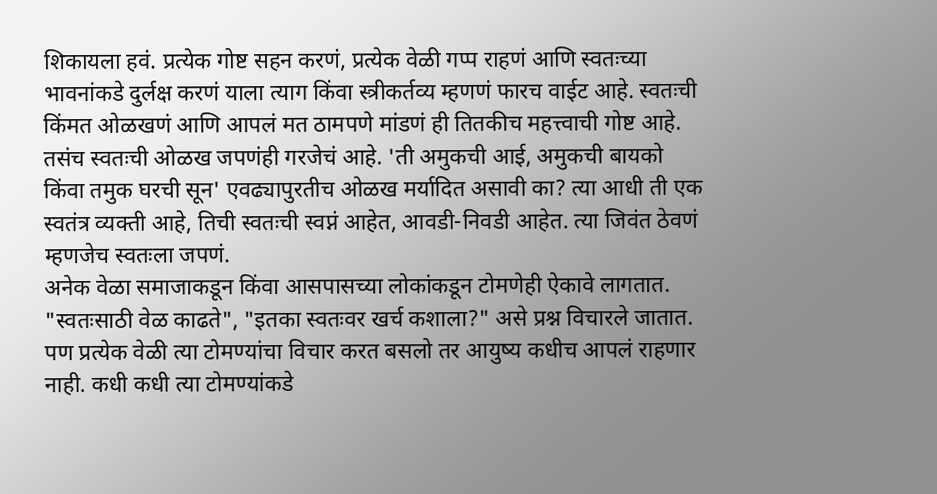शिकायला हवं. प्रत्येक गोष्ट सहन करणं, प्रत्येक वेळी गप्प राहणं आणि स्वतःच्या भावनांकडे दुर्लक्ष करणं याला त्याग किंवा स्त्रीकर्तव्य म्हणणं फारच वाईट आहे. स्वतःची किंमत ओळखणं आणि आपलं मत ठामपणे मांडणं ही तितकीच महत्त्वाची गोष्ट आहे.
तसंच स्वतःची ओळख जपणंही गरजेचं आहे. 'ती अमुकची आई, अमुकची बायको किंवा तमुक घरची सून' एवढ्यापुरतीच ओळख मर्यादित असावी का? त्या आधी ती एक स्वतंत्र व्यक्ती आहे, तिची स्वतःची स्वप्नं आहेत, आवडी-निवडी आहेत. त्या जिवंत ठेवणं म्हणजेच स्वतःला जपणं.
अनेक वेळा समाजाकडून किंवा आसपासच्या लोकांकडून टोमणेही ऐकावे लागतात. "स्वतःसाठी वेळ काढते", "इतका स्वतःवर खर्च कशाला?" असे प्रश्न विचारले जातात. पण प्रत्येक वेळी त्या टोमण्यांचा विचार करत बसलो तर आयुष्य कधीच आपलं राहणार नाही. कधी कधी त्या टोमण्यांकडे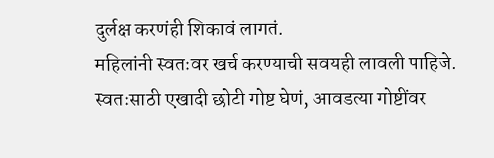दुर्लक्ष करणंही शिकावं लागतं.
महिलांनी स्वतःवर खर्च करण्याची सवयही लावली पाहिजे. स्वतःसाठी एखादी छोटी गोष्ट घेणं, आवडत्या गोष्टींवर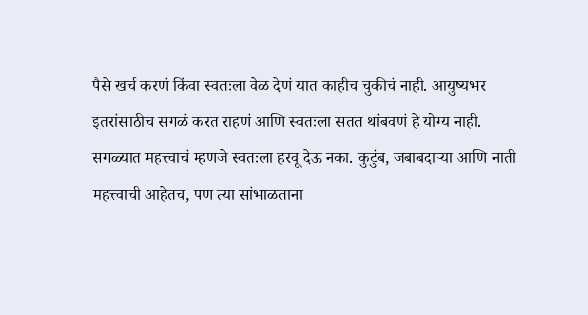पैसे खर्च करणं किंवा स्वतःला वेळ देणं यात काहीच चुकीचं नाही. आयुष्यभर इतरांसाठीच सगळं करत राहणं आणि स्वतःला सतत थांबवणं हे योग्य नाही.
सगळ्यात महत्त्वाचं म्हणजे स्वतःला हरवू देऊ नका. कुटुंब, जबाबदाऱ्या आणि नाती महत्त्वाची आहेतच, पण त्या सांभाळताना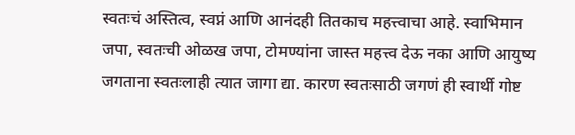स्वतःचं अस्तित्व, स्वप्नं आणि आनंदही तितकाच महत्त्वाचा आहे. स्वाभिमान जपा, स्वतःची ओळख जपा, टोमण्यांना जास्त महत्त्व देऊ नका आणि आयुष्य जगताना स्वतःलाही त्यात जागा द्या. कारण स्वतःसाठी जगणं ही स्वार्थी गोष्ट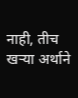नाही, तीच खऱ्या अर्थाने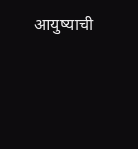आयुष्याची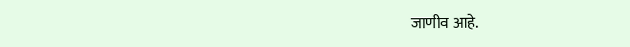जाणीव आहे.